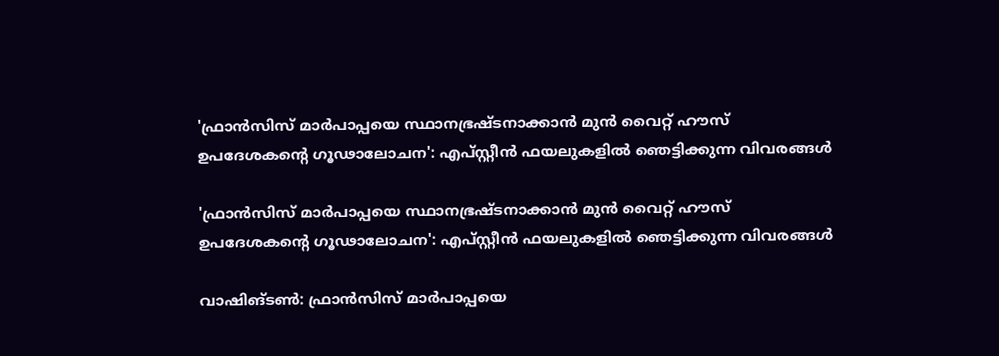'ഫ്രാന്‍സിസ് മാര്‍പാപ്പയെ സ്ഥാനഭ്രഷ്ടനാക്കാന്‍ മുന്‍ വൈറ്റ് ഹൗസ് ഉപദേശകന്റെ ഗൂഢാലോചന': എപ്സ്റ്റീന്‍ ഫയലുകളില്‍ ഞെട്ടിക്കുന്ന വിവരങ്ങള്‍

'ഫ്രാന്‍സിസ് മാര്‍പാപ്പയെ സ്ഥാനഭ്രഷ്ടനാക്കാന്‍ മുന്‍ വൈറ്റ് ഹൗസ് ഉപദേശകന്റെ ഗൂഢാലോചന': എപ്സ്റ്റീന്‍ ഫയലുകളില്‍ ഞെട്ടിക്കുന്ന വിവരങ്ങള്‍

വാഷിങ്ടണ്‍: ഫ്രാന്‍സിസ് മാര്‍പാപ്പയെ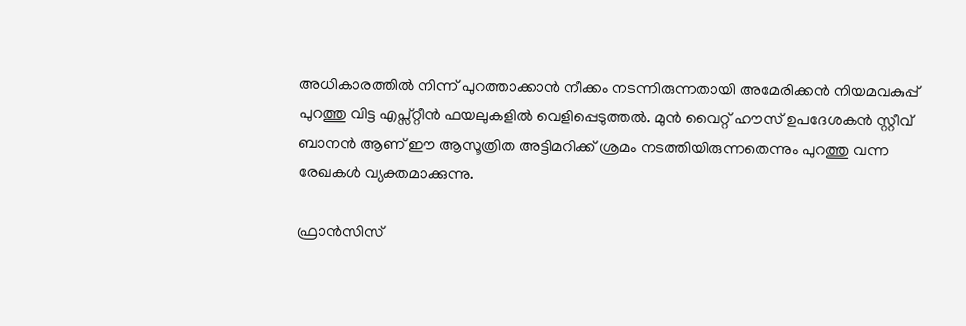അധികാരത്തില്‍ നിന്ന് പുറത്താക്കാന്‍ നീക്കം നടന്നിരുന്നതായി അമേരിക്കന്‍ നിയമവകുപ്പ് പുറത്തു വിട്ട എപ്സ്റ്റീന്‍ ഫയലുകളില്‍ വെളിപ്പെടുത്തല്‍. മുന്‍ വൈറ്റ് ഹൗസ് ഉപദേശകന്‍ സ്റ്റീവ് ബാനന്‍ ആണ് ഈ ആസൂത്രിത അട്ടിമറിക്ക് ശ്രമം നടത്തിയിരുന്നതെന്നും പുറത്തു വന്ന രേഖകള്‍ വ്യക്തമാക്കുന്നു.

ഫ്രാന്‍സിസ്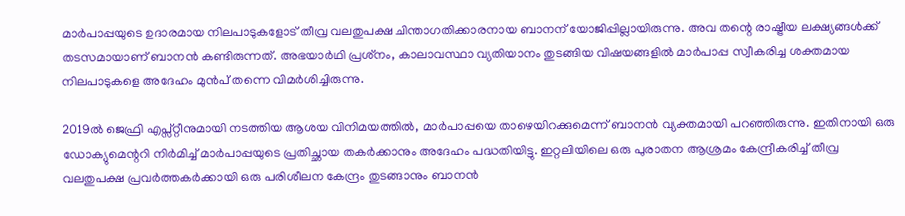മാര്‍പാപ്പയുടെ ഉദാരമായ നിലപാടുകളോട് തീവ്ര വലതുപക്ഷ ചിന്താഗതിക്കാരനായ ബാനന് യോജിപ്പില്ലായിരുന്നു. അവ തന്റെ രാഷ്ട്രീയ ലക്ഷ്യങ്ങള്‍ക്ക് തടസമായാണ് ബാനന്‍ കണ്ടിരുന്നത്. അഭയാര്‍ഥി പ്രശ്‌നം, കാലാവസ്ഥാ വ്യതിയാനം തുടങ്ങിയ വിഷയങ്ങളില്‍ മാര്‍പാപ്പ സ്വീകരിച്ച ശക്തമായ നിലപാടുകളെ അദേഹം മുന്‍പ് തന്നെ വിമര്‍ശിച്ചിരുന്നു.

2019ല്‍ ജെഫ്രി എപ്സ്റ്റീനുമായി നടത്തിയ ആശയ വിനിമയത്തില്‍, മാര്‍പാപ്പയെ താഴെയിറക്കുമെന്ന് ബാനന്‍ വ്യക്തമായി പറഞ്ഞിരുന്നു. ഇതിനായി ഒരു ഡോക്യുമെന്ററി നിര്‍മിച്ച് മാര്‍പാപ്പയുടെ പ്രതിച്ഛായ തകര്‍ക്കാനും അദേഹം പദ്ധതിയിട്ടു. ഇറ്റലിയിലെ ഒരു പുരാതന ആശ്രമം കേന്ദ്രീകരിച്ച് തീവ്ര വലതുപക്ഷ പ്രവര്‍ത്തകര്‍ക്കായി ഒരു പരിശീലന കേന്ദ്രം തുടങ്ങാനും ബാനന്‍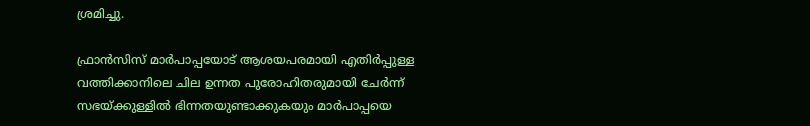ശ്രമിച്ചു.

ഫ്രാന്‍സിസ് മാര്‍പാപ്പയോട് ആശയപരമായി എതിര്‍പ്പുള്ള വത്തിക്കാനിലെ ചില ഉന്നത പുരോഹിതരുമായി ചേര്‍ന്ന് സഭയ്ക്കുള്ളില്‍ ഭിന്നതയുണ്ടാക്കുകയും മാര്‍പാപ്പയെ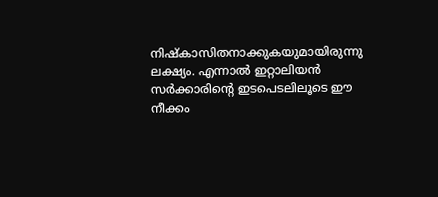നിഷ്‌കാസിതനാക്കുകയുമായിരുന്നു ലക്ഷ്യം. എന്നാല്‍ ഇറ്റാലിയന്‍ സര്‍ക്കാരിന്റെ ഇടപെടലിലൂടെ ഈ നീക്കം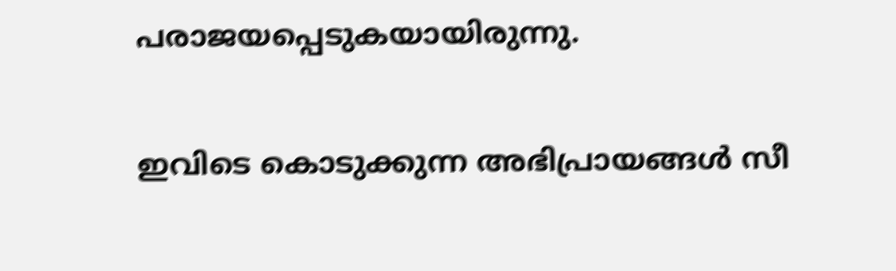പരാജയപ്പെടുകയായിരുന്നു.


ഇവിടെ കൊടുക്കുന്ന അഭിപ്രായങ്ങള്‍ സീ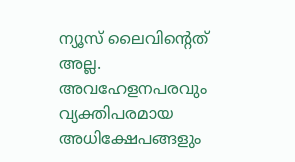ന്യൂസ് ലൈവിന്റെത് അല്ല. അവഹേളനപരവും വ്യക്തിപരമായ അധിക്ഷേപങ്ങളും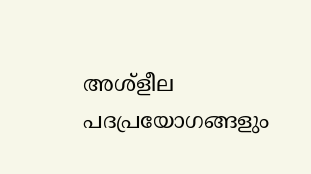അശ്‌ളീല പദപ്രയോഗങ്ങളും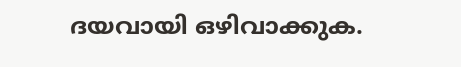ദയവായി ഒഴിവാക്കുക.